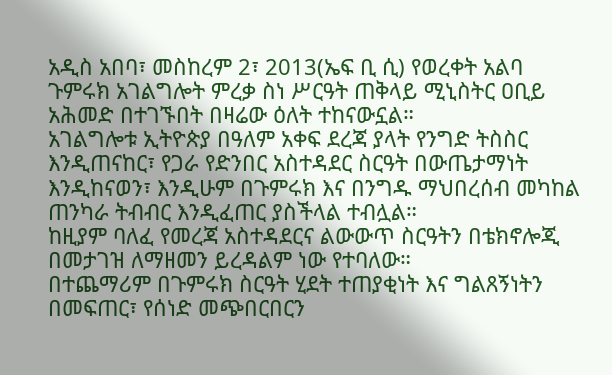አዲስ አበባ፣ መስከረም 2፣ 2013(ኤፍ ቢ ሲ) የወረቀት አልባ ጉምሩክ አገልግሎት ምረቃ ስነ ሥርዓት ጠቅላይ ሚኒስትር ዐቢይ አሕመድ በተገኙበት በዛሬው ዕለት ተከናውኗል።
አገልግሎቱ ኢትዮጵያ በዓለም አቀፍ ደረጃ ያላት የንግድ ትስስር እንዲጠናከር፣ የጋራ የድንበር አስተዳደር ስርዓት በውጤታማነት እንዲከናወን፣ እንዲሁም በጉምሩክ እና በንግዱ ማህበረሰብ መካከል ጠንካራ ትብብር እንዲፈጠር ያስችላል ተብሏል።
ከዚያም ባለፈ የመረጃ አስተዳደርና ልውውጥ ስርዓትን በቴክኖሎጂ በመታገዝ ለማዘመን ይረዳልም ነው የተባለው።
በተጨማሪም በጉምሩክ ስርዓት ሂደት ተጠያቂነት እና ግልጸኝነትን በመፍጠር፣ የሰነድ መጭበርበርን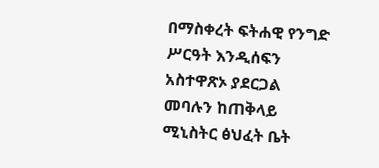በማስቀረት ፍትሐዊ የንግድ ሥርዓት እንዲሰፍን አስተዋጽኦ ያደርጋል መባሉን ከጠቅላይ ሚኒስትር ፅህፈት ቤት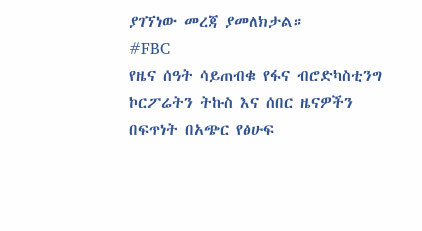ያገኘነው መረጃ ያመለክታል።
#FBC
የዜና ሰዓት ሳይጠብቁ የፋና ብሮድካስቲንግ ኮርፖሬትን ትኩስ እና ሰበር ዜናዎችን በፍጥነት በአጭር የፅሁፍ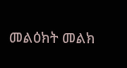መልዕክት መልክ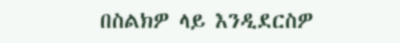በስልክዎ ላይ እንዲደርስዎ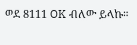ወደ 8111 OK ብለው ይላኩ።